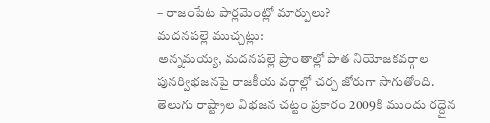– రాజంపేట పార్లమెంట్లో మార్పులు?
మదనపల్లె ముచ్చట్లు:
అన్నమయ్య, మదనపల్లె ప్రాంతాల్లో పాత నియోజకవర్గాల పునర్విభజనపై రాజకీయ వర్గాల్లో చర్చ జోరుగా సాగుతోంది. తెలుగు రాష్ట్రాల విభజన చట్టం ప్రకారం 2009కి ముందు రద్దైన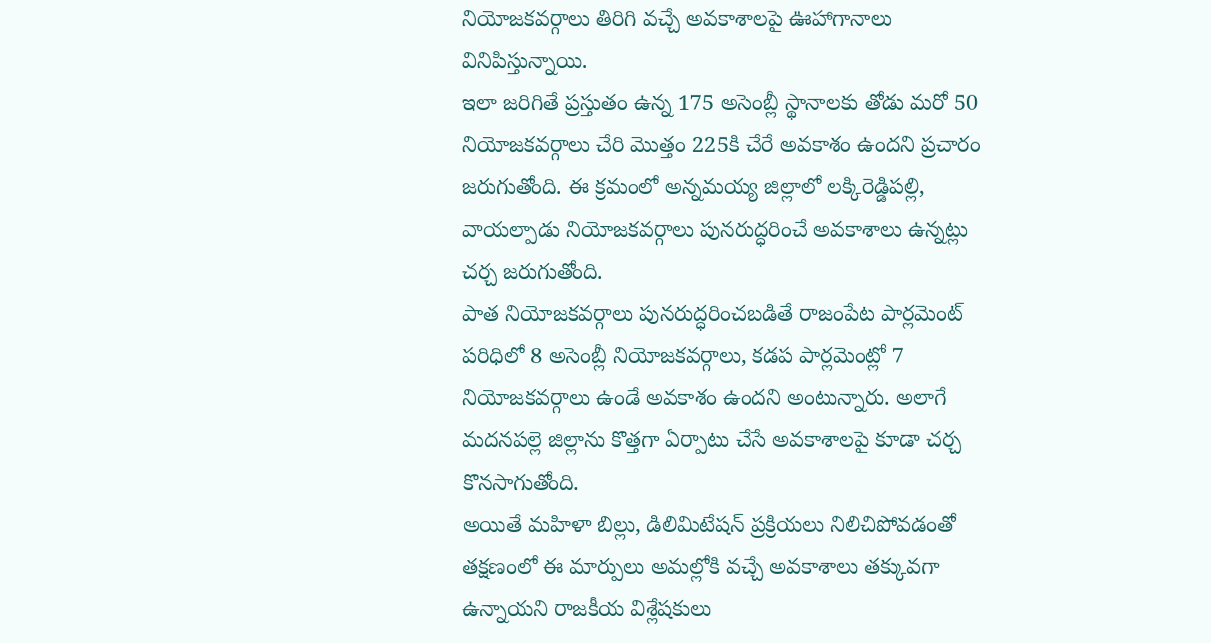నియోజకవర్గాలు తిరిగి వచ్చే అవకాశాలపై ఊహాగానాలు వినిపిస్తున్నాయి.
ఇలా జరిగితే ప్రస్తుతం ఉన్న 175 అసెంబ్లీ స్థానాలకు తోడు మరో 50 నియోజకవర్గాలు చేరి మొత్తం 225కి చేరే అవకాశం ఉందని ప్రచారం జరుగుతోంది. ఈ క్రమంలో అన్నమయ్య జిల్లాలో లక్కిరెడ్డిపల్లి, వాయల్పాడు నియోజకవర్గాలు పునరుద్ధరించే అవకాశాలు ఉన్నట్లు చర్చ జరుగుతోంది.
పాత నియోజకవర్గాలు పునరుద్ధరించబడితే రాజంపేట పార్లమెంట్ పరిధిలో 8 అసెంబ్లీ నియోజకవర్గాలు, కడప పార్లమెంట్లో 7 నియోజకవర్గాలు ఉండే అవకాశం ఉందని అంటున్నారు. అలాగే మదనపల్లె జిల్లాను కొత్తగా ఏర్పాటు చేసే అవకాశాలపై కూడా చర్చ కొనసాగుతోంది.
అయితే మహిళా బిల్లు, డిలిమిటేషన్ ప్రక్రియలు నిలిచిపోవడంతో తక్షణంలో ఈ మార్పులు అమల్లోకి వచ్చే అవకాశాలు తక్కువగా ఉన్నాయని రాజకీయ విశ్లేషకులు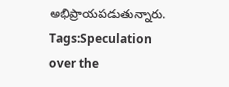అభిప్రాయపడుతున్నారు.
Tags:Speculation over the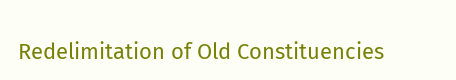Redelimitation of Old Constituencies